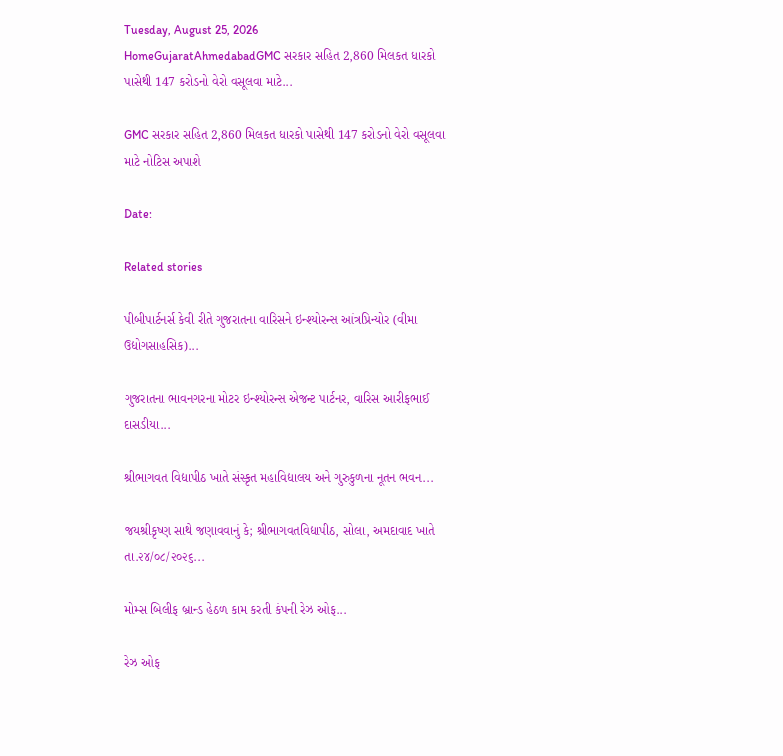Tuesday, August 25, 2026
HomeGujaratAhmedabadGMC સરકાર સહિત 2,860 મિલકત ધારકો પાસેથી 147 કરોડનો વેરો વસૂલવા માટે...

GMC સરકાર સહિત 2,860 મિલકત ધારકો પાસેથી 147 કરોડનો વેરો વસૂલવા માટે નોટિસ અપાશે

Date:

Related stories

પીબીપાર્ટનર્સ કેવી રીતે ગુજરાતના વારિસને ઇન્શ્યોરન્સ આંત્રપ્રિન્યોર (વીમા ઉદ્યોગસાહસિક)...

ગુજરાતના ભાવનગરના મોટર ઇન્શ્યોરન્સ એજન્ટ પાર્ટનર, વારિસ આરીફભાઈ દાસડીયા...

શ્રીભાગવત વિદ્યાપીઠ ખાતે સંસ્કૃત મહાવિદ્યાલય અને ગુરુકુળના નૂતન ભવન...

જયશ્રીકૃષ્ણ સાથે જણાવવાનું કે; શ્રીભાગવતવિદ્યાપીઠ, સોલા, અમદાવાદ ખાતે તા.૨૪/૦૮/૨૦૨૬...

મોમ્સ બિલીફ બ્રાન્ડ હેઠળ કામ કરતી કંપની રેઝ ઓફ...

રેઝ ઓફ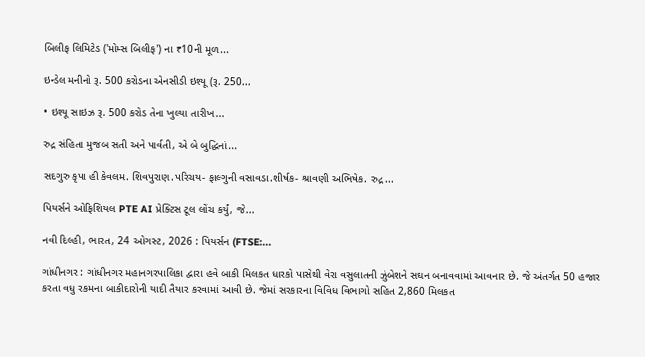બિલીફ લિમિટેડ ('મોમ્સ બિલીફ') ના ₹10ની મૂળ...

ઇન્ડેલ મનીનો રૂ. 500 કરોડના એનસીડી ઇશ્યૂ (રૂ. 250...

• ઇશ્યૂ સાઇઝ રૂ. 500 કરોડ તેના ખુલ્યા તારીખ...

રુદ્ર સંહિતા મુજબ સતી અને પાર્વતી, એ બે બુદ્ધિનાં...

સદગુરુ કૃપા હી કેવલમ. શિવપુરાણ.પરિચય- ફાલ્ગુની વસાવડા.શીર્ષક- શ્રાવણી અભિષેક. રુદ્ર...

પિયર્સને ઓફિશિયલ PTE AI પ્રેક્ટિસ ટૂલ લોંચ કર્યું, જે...

નવી દિલ્હી, ભારત, 24 ઓગસ્ટ, 2026 : પિયર્સન (FTSE:...

ગાંધીનગર : ગાંધીનગર મહાનગરપાલિકા દ્વારા હવે બાકી મિલકત ધારકો પાસેથી વેરા વસુલાતની ઝુંબેશને સઘન બનાવવામાં આવનાર છે. જે અંતર્ગત 50 હજાર કરતા વધુ રકમના બાકીદારોની યાદી તૈયાર કરવામાં આવી છે. જેમાં સરકારના વિવિધ વિભાગો સહિત 2,860 મિલકત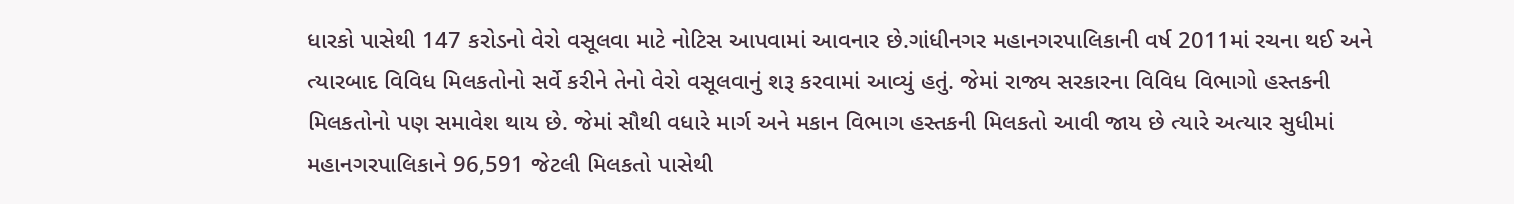ધારકો પાસેથી 147 કરોડનો વેરો વસૂલવા માટે નોટિસ આપવામાં આવનાર છે.ગાંધીનગર મહાનગરપાલિકાની વર્ષ 2011માં રચના થઈ અને ત્યારબાદ વિવિધ મિલકતોનો સર્વે કરીને તેનો વેરો વસૂલવાનું શરૂ કરવામાં આવ્યું હતું. જેમાં રાજ્ય સરકારના વિવિધ વિભાગો હસ્તકની મિલકતોનો પણ સમાવેશ થાય છે. જેમાં સૌથી વધારે માર્ગ અને મકાન વિભાગ હસ્તકની મિલકતો આવી જાય છે ત્યારે અત્યાર સુધીમાં મહાનગરપાલિકાને 96,591 જેટલી મિલકતો પાસેથી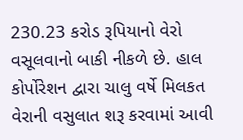230.23 કરોડ રૂપિયાનો વેરો વસૂલવાનો બાકી નીકળે છે. હાલ કોર્પોરેશન દ્વારા ચાલુ વર્ષે મિલકત વેરાની વસુલાત શરૂ કરવામાં આવી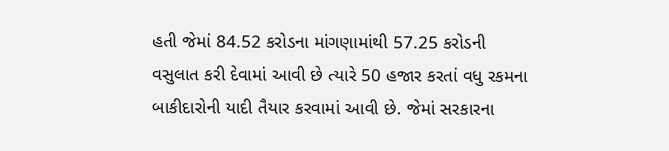હતી જેમાં 84.52 કરોડના માંગણામાંથી 57.25 કરોડની વસુલાત કરી દેવામાં આવી છે ત્યારે 50 હજાર કરતાં વધુ રકમના બાકીદારોની યાદી તૈયાર કરવામાં આવી છે. જેમાં સરકારના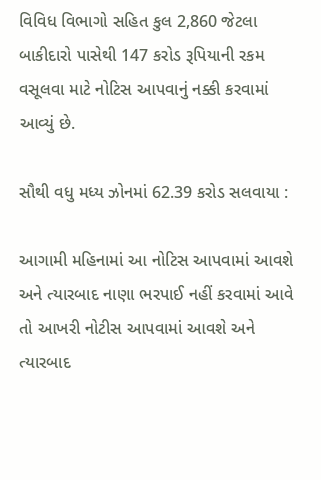વિવિધ વિભાગો સહિત કુલ 2,860 જેટલા બાકીદારો પાસેથી 147 કરોડ રૂપિયાની રકમ વસૂલવા માટે નોટિસ આપવાનું નક્કી કરવામાં આવ્યું છે.

સૌથી વધુ મધ્ય ઝોનમાં 62.39 કરોડ સલવાયા :

આગામી મહિનામાં આ નોટિસ આપવામાં આવશે અને ત્યારબાદ નાણા ભરપાઈ નહીં કરવામાં આવે તો આખરી નોટીસ આપવામાં આવશે અને ત્યારબાદ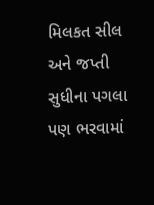મિલકત સીલ અને જપ્તી સુધીના પગલા પણ ભરવામાં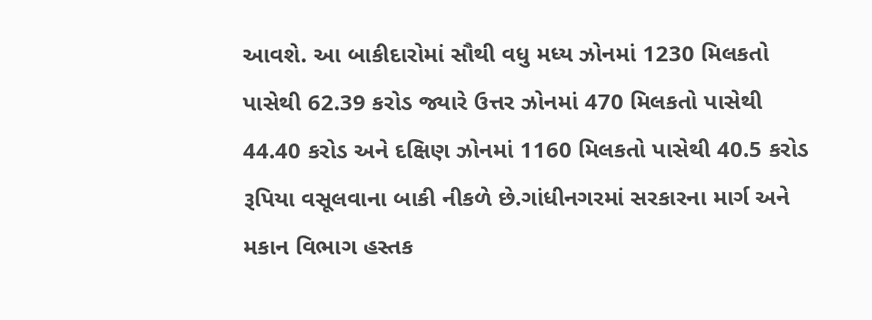આવશે. આ બાકીદારોમાં સૌથી વધુ મધ્ય ઝોનમાં 1230 મિલકતો પાસેથી 62.39 કરોડ જ્યારે ઉત્તર ઝોનમાં 470 મિલકતો પાસેથી 44.40 કરોડ અને દક્ષિણ ઝોનમાં 1160 મિલકતો પાસેથી 40.5 કરોડ રૂપિયા વસૂલવાના બાકી નીકળે છે.ગાંધીનગરમાં સરકારના માર્ગ અને મકાન વિભાગ હસ્તક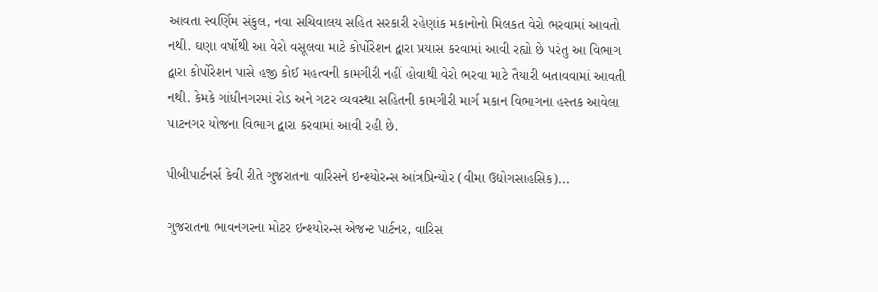આવતા સ્વર્ણિમ સંકુલ, નવા સચિવાલય સહિત સરકારી રહેણાંક મકાનોનો મિલકત વેરો ભરવામાં આવતો નથી. ઘણા વર્ષોથી આ વેરો વસૂલવા માટે કોર્પોરેશન દ્વારા પ્રયાસ કરવામાં આવી રહ્યો છે પરંતુ આ વિભાગ દ્વારા કોર્પોરેશન પાસે હજી કોઈ મહત્વની કામગીરી નહીં હોવાથી વેરો ભરવા માટે તૈયારી બતાવવામાં આવતી નથી. કેમકે ગાંધીનગરમાં રોડ અને ગટર વ્યવસ્થા સહિતની કામગીરી માર્ગ મકાન વિભાગના હસ્તક આવેલા પાટનગર યોજના વિભાગ દ્વારા કરવામાં આવી રહી છે.

પીબીપાર્ટનર્સ કેવી રીતે ગુજરાતના વારિસને ઇન્શ્યોરન્સ આંત્રપ્રિન્યોર (વીમા ઉદ્યોગસાહસિક)...

ગુજરાતના ભાવનગરના મોટર ઇન્શ્યોરન્સ એજન્ટ પાર્ટનર, વારિસ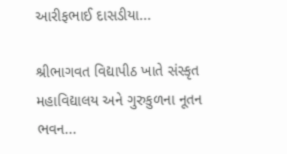આરીફભાઈ દાસડીયા...

શ્રીભાગવત વિદ્યાપીઠ ખાતે સંસ્કૃત મહાવિદ્યાલય અને ગુરુકુળના નૂતન ભવન...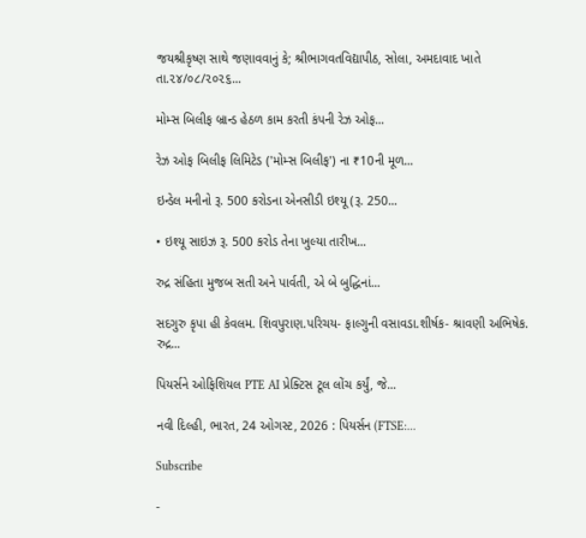જયશ્રીકૃષ્ણ સાથે જણાવવાનું કે; શ્રીભાગવતવિદ્યાપીઠ, સોલા, અમદાવાદ ખાતે તા.૨૪/૦૮/૨૦૨૬...

મોમ્સ બિલીફ બ્રાન્ડ હેઠળ કામ કરતી કંપની રેઝ ઓફ...

રેઝ ઓફ બિલીફ લિમિટેડ ('મોમ્સ બિલીફ') ના ₹10ની મૂળ...

ઇન્ડેલ મનીનો રૂ. 500 કરોડના એનસીડી ઇશ્યૂ (રૂ. 250...

• ઇશ્યૂ સાઇઝ રૂ. 500 કરોડ તેના ખુલ્યા તારીખ...

રુદ્ર સંહિતા મુજબ સતી અને પાર્વતી, એ બે બુદ્ધિનાં...

સદગુરુ કૃપા હી કેવલમ. શિવપુરાણ.પરિચય- ફાલ્ગુની વસાવડા.શીર્ષક- શ્રાવણી અભિષેક. રુદ્ર...

પિયર્સને ઓફિશિયલ PTE AI પ્રેક્ટિસ ટૂલ લોંચ કર્યું, જે...

નવી દિલ્હી, ભારત, 24 ઓગસ્ટ, 2026 : પિયર્સન (FTSE:...

Subscribe

-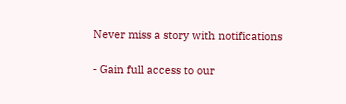Never miss a story with notifications

- Gain full access to our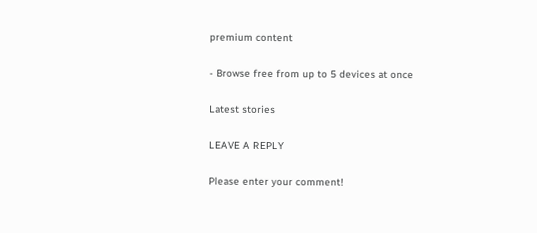premium content

- Browse free from up to 5 devices at once

Latest stories

LEAVE A REPLY

Please enter your comment!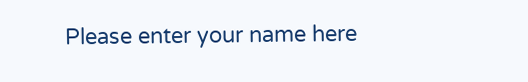Please enter your name here